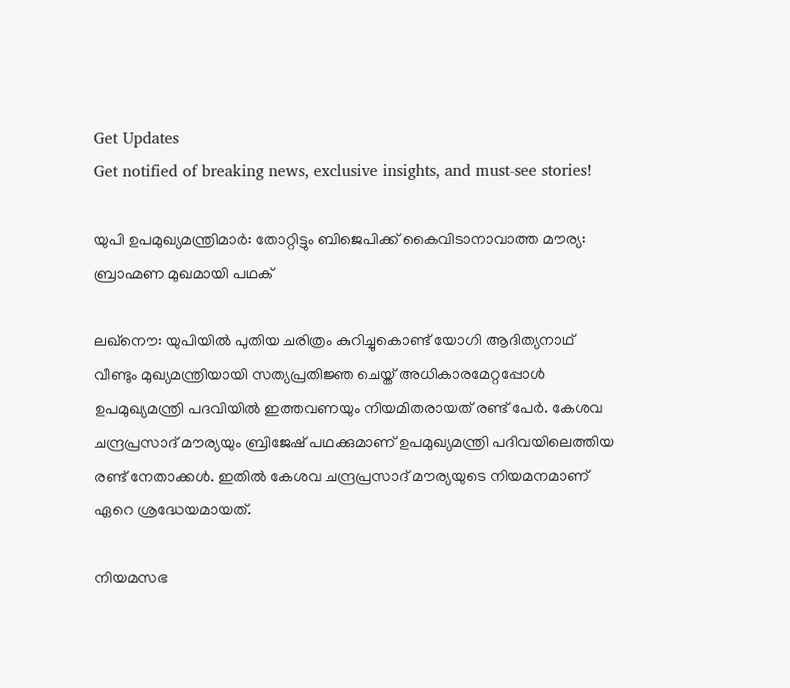Get Updates
Get notified of breaking news, exclusive insights, and must-see stories!

യുപി ഉപമുഖ്യമന്ത്രിമാർ: തോറ്റിട്ടും ബിജെപിക്ക് കൈവിടാനാവാത്ത മൗര്യ: ബ്രാഹ്മണ മുഖമായി പഥക്

ലഖ്നൌ: യുപിയില്‍ പുതിയ ചരിത്രം കുറിച്ചുകൊണ്ട് യോഗി ആദിത്യനാഥ് വീണ്ടും മുഖ്യമന്ത്രിയായി സത്യപ്രതിജ്ഞ ചെയ്ത് അധികാരമേറ്റപ്പോള്‍ ഉപമുഖ്യമന്ത്രി പദവിയില്‍ ഇത്തവണയും നിയമിതരായത് രണ്ട് പേർ. കേശവ ചന്ദ്രപ്രസാദ് മൗര്യയും ബ്രിജേഷ് പഥക്കുമാണ് ഉപമുഖ്യമന്ത്രി പദിവയിലെത്തിയ രണ്ട് നേതാക്ക‍ള്‍. ഇതില്‍ കേശവ ചന്ദ്രപ്രസാദ് മൗര്യയുടെ നിയമനമാണ് ഏറെ ശ്രദ്ധേയമായത്.

നിയമസഭ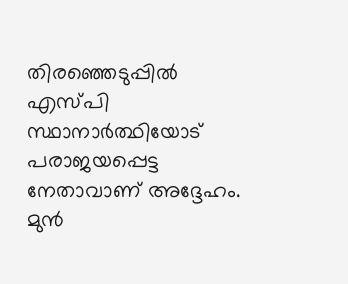തിരഞ്ഞെടുപ്പില്‍ എസ്പി സ്ഥാനാർത്ഥിയോട് പരാജയപ്പെട്ട നേതാവാണ് അദ്ദേഹം. മുന്‍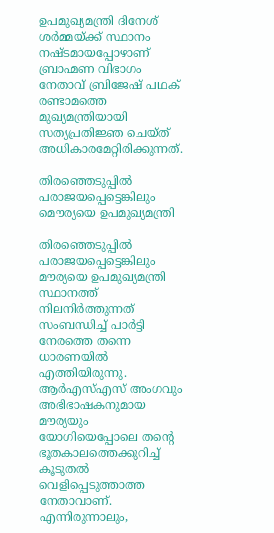ഉപമുഖ്യമന്ത്രി ദിനേശ് ശർമ്മയ്ക്ക് സ്ഥാനം നഷ്ടമായപ്പോഴാണ് ബ്രാഹ്മണ വിഭാഗം നേതാവ് ബ്രിജേഷ് പഥക് രണ്ടാമത്തെ മുഖ്യമന്ത്രിയായി സത്യപ്രതിജ്ഞ ചെയ്ത് അധികാരമേറ്റിരിക്കുന്നത്.

തിരഞ്ഞെടുപ്പില്‍ പരാജയപ്പെട്ടെങ്കിലും മൌര്യയെ ഉപമുഖ്യമന്ത്രി

തിരഞ്ഞെടുപ്പില്‍ പരാജയപ്പെട്ടെങ്കിലും മൗര്യയെ ഉപമുഖ്യമന്ത്രി സ്ഥാനത്ത് നിലനിർത്തുന്നത് സംബന്ധിച്ച് പാർട്ടി നേരത്തെ തന്നെ ധാരണയില്‍ എത്തിയിരുന്നു. ആർഎസ്എസ് അംഗവും അഭിഭാഷകനുമായ മൗര്യയും യോഗിയെപ്പോലെ തന്റെ ഭൂതകാലത്തെക്കുറിച്ച് കൂടുതല്‍ വെളിപ്പെടുത്താത്ത നേതാവാണ്. എന്നിരുന്നാലും,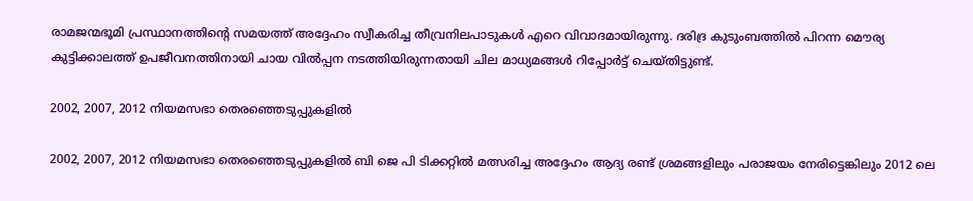രാമജന്മഭൂമി പ്രസ്ഥാനത്തിന്റെ സമയത്ത് അദ്ദേഹം സ്വീകരിച്ച തീവ്രനിലപാടുകള്‍ എറെ വിവാദമായിരുന്നു. ദരിദ്ര കുടുംബത്തില്‍ പിറന്ന മൌര്യ കുട്ടിക്കാലത്ത് ഉപജീവനത്തിനായി ചായ വില്‍പ്പന നടത്തിയിരുന്നതായി ചില മാധ്യമങ്ങള്‍ റിപ്പോർട്ട് ചെയ്തിട്ടുണ്ട്.

2002, 2007, 2012 നിയമസഭാ തെരഞ്ഞെടുപ്പുകളിൽ

2002, 2007, 2012 നിയമസഭാ തെരഞ്ഞെടുപ്പുകളിൽ ബി ജെ പി ടിക്കറ്റില്‍ മത്സരിച്ച അദ്ദേഹം ആദ്യ രണ്ട് ശ്രമങ്ങളിലും പരാജയം നേരിട്ടെങ്കിലും 2012 ലെ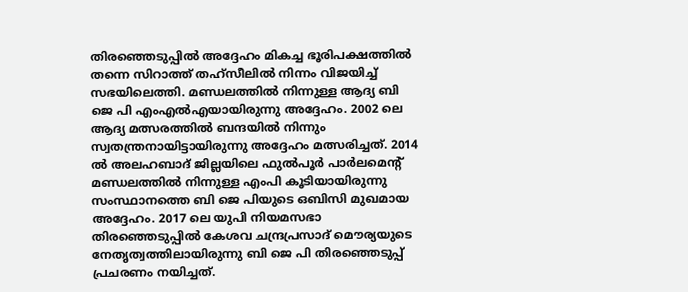തിരഞ്ഞെടുപ്പിൽ അദ്ദേഹം മികച്ച ഭൂരിപക്ഷത്തില്‍ തന്നെ സിറാത്ത് തഹ്സീലില്‍ നിന്നം വിജയിച്ച് സഭയിലെത്തി. മണ്ഡലത്തില്‍ നിന്നുള്ള ആദ്യ ബി ജെ പി എംഎല്‍എയായിരുന്നു അദ്ദേഹം. 2002 ലെ ആദ്യ മത്സരത്തില്‍ ബന്ദയില്‍ നിന്നും സ്വതന്ത്രനായിട്ടായിരുന്നു അദ്ദേഹം മത്സരിച്ചത്. 2014 ല്‍ അലഹബാദ് ജില്ലയിലെ ഫുൽപൂർ പാർലമെന്റ് മണ്ഡലത്തില്‍ നിന്നുള്ള എംപി കൂടിയായിരുന്നു സംസ്ഥാനത്തെ ബി ജെ പിയുടെ ഒബിസി മുഖമായ അദ്ദേഹം. 2017 ലെ യുപി നിയമസഭാ തിരഞ്ഞെടുപ്പില്‍ കേശവ ചന്ദ്രപ്രസാദ് മൌര്യയുടെ നേതൃത്വത്തിലായിരുന്നു ബി ജെ പി തിരഞ്ഞെടുപ്പ് പ്രചരണം നയിച്ചത്.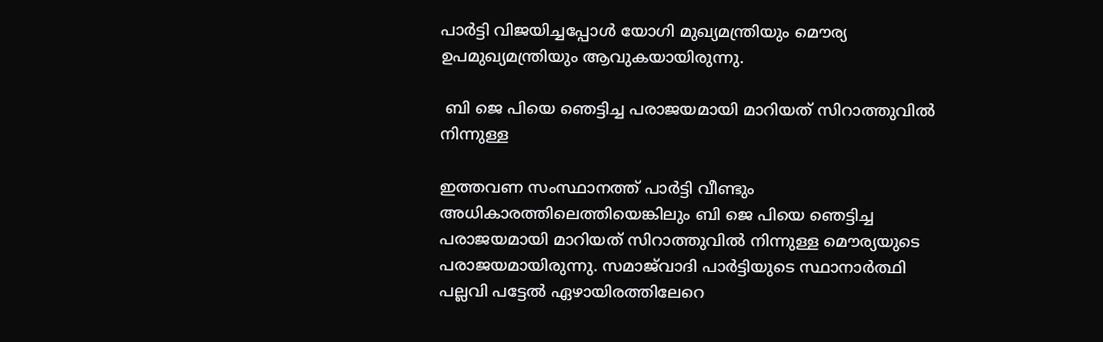പാർട്ടി വിജയിച്ചപ്പോള്‍ യോഗി മുഖ്യമന്ത്രിയും മൌര്യ ഉപമുഖ്യമന്ത്രിയും ആവുകയായിരുന്നു.

 ബി ജെ പിയെ ഞെട്ടിച്ച പരാജയമായി മാറിയത് സിറാത്തുവില്‍ നിന്നുള്ള

ഇത്തവണ സംസ്ഥാനത്ത് പാർട്ടി വീണ്ടും അധികാരത്തിലെത്തിയെങ്കിലും ബി ജെ പിയെ ഞെട്ടിച്ച പരാജയമായി മാറിയത് സിറാത്തുവില്‍ നിന്നുള്ള മൌര്യയുടെ പരാജയമായിരുന്നു. സമാജ്‌വാദി പാർട്ടിയുടെ സ്ഥാനാർത്ഥി പല്ലവി പട്ടേല്‍ ഏഴായിരത്തിലേറെ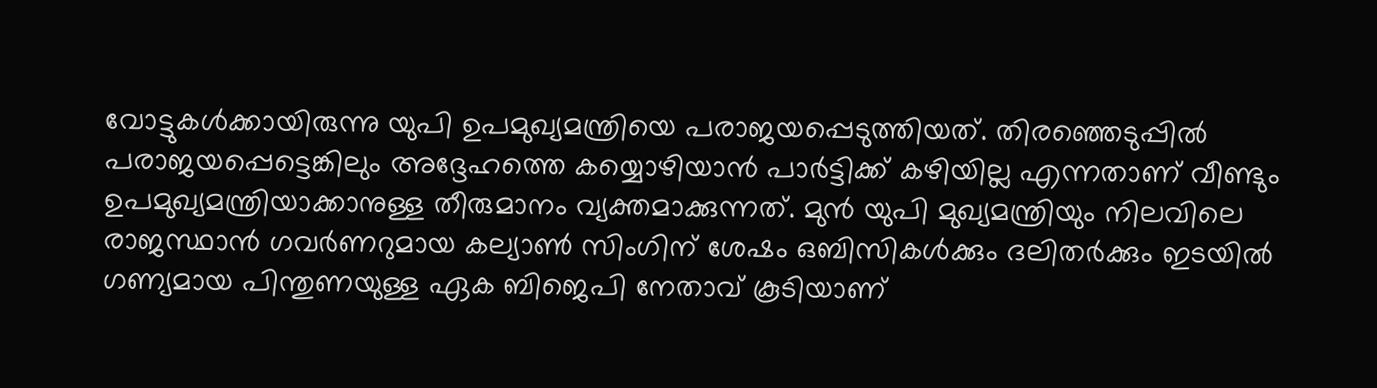വോട്ടുകള്‍ക്കായിരുന്നു യുപി ഉപമുഖ്യമന്ത്രിയെ പരാജയപ്പെടുത്തിയത്. തിരഞ്ഞെടുപ്പില്‍ പരാജയപ്പെട്ടെങ്കിലും അദ്ദേഹത്തെ കയ്യൊഴിയാന്‍ പാർട്ടിക്ക് കഴിയില്ല എന്നതാണ് വീണ്ടും ഉപമുഖ്യമന്ത്രിയാക്കാനുള്ള തീരുമാനം വ്യക്തമാക്കുന്നത്. മുൻ യുപി മുഖ്യമന്ത്രിയും നിലവിലെ രാജസ്ഥാൻ ഗവർണറുമായ കല്യാൺ സിംഗിന് ശേഷം ഒബിസികൾക്കും ദലിതർക്കും ഇടയിൽ ഗണ്യമായ പിന്തുണയുള്ള ഏക ബിജെപി നേതാവ് കൂടിയാണ്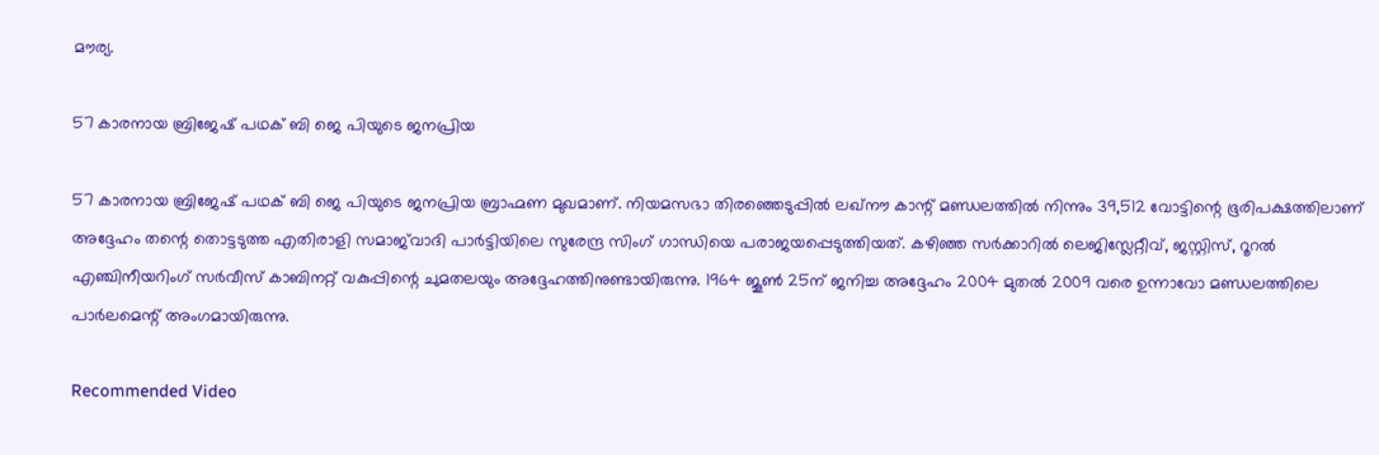മൗര്യ.

57 കാരനായ ബ്രിജേഷ് പഥക് ബി ജെ പിയുടെ ജനപ്രിയ

57 കാരനായ ബ്രിജേഷ് പഥക് ബി ജെ പിയുടെ ജനപ്രിയ ബ്രാഹ്മണ മുഖമാണ്. നിയമസഭാ തിരഞ്ഞെടുപ്പിൽ ലഖ്‌നൗ കാന്റ് മണ്ഡലത്തില്‍ നിന്നും 39,512 വോട്ടിന്റെ ഭൂരിപക്ഷത്തിലാണ് അദ്ദേഹം തന്റെ തൊട്ടടുത്ത എതിരാളി സമാജ്‌വാദി പാർട്ടിയിലെ സുരേന്ദ്ര സിംഗ് ഗാന്ധിയെ പരാജയപ്പെടുത്തിയത്. കഴിഞ്ഞ സർക്കാറില്‍ ലെജിസ്ലേറ്റീവ്, ജസ്റ്റിസ്, റൂറൽ എഞ്ചിനീയറിംഗ് സർവീസ് കാബിനറ്റ് വകുപ്പിന്റെ ചുമതലയും അദ്ദേഹത്തിനുണ്ടായിരുന്നു. 1964 ജൂൺ 25ന് ജനിച്ച അദ്ദേഹം 2004 മുതൽ 2009 വരെ ഉന്നാവോ മണ്ഡലത്തിലെ പാർലമെന്റ് അംഗമായിരുന്നു.

Recommended Video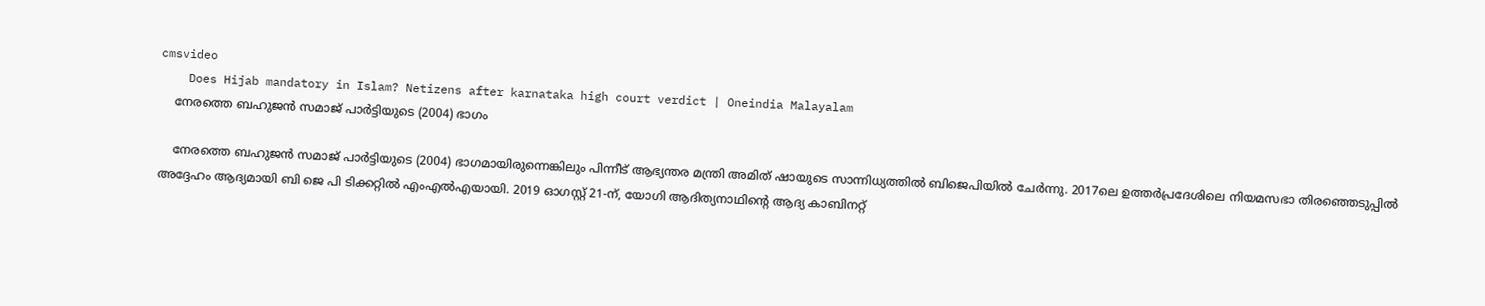cmsvideo
    Does Hijab mandatory in Islam? Netizens after karnataka high court verdict | Oneindia Malayalam
    നേരത്തെ ബഹുജൻ സമാജ് പാർട്ടിയുടെ (2004) ഭാഗം

    നേരത്തെ ബഹുജൻ സമാജ് പാർട്ടിയുടെ (2004) ഭാഗമായിരുന്നെങ്കിലും പിന്നീട് ആഭ്യന്തര മന്ത്രി അമിത് ഷായുടെ സാന്നിധ്യത്തിൽ ബിജെപിയിൽ ചേർന്നു. 2017ലെ ഉത്തർപ്രദേശിലെ നിയമസഭാ തിരഞ്ഞെടുപ്പിൽ അദ്ദേഹം ആദ്യമായി ബി ജെ പി ടിക്കറ്റില്‍ എംഎൽഎയായി. 2019 ഓഗസ്റ്റ് 21-ന്, യോഗി ആദിത്യനാഥിന്റെ ആദ്യ കാബിനറ്റ്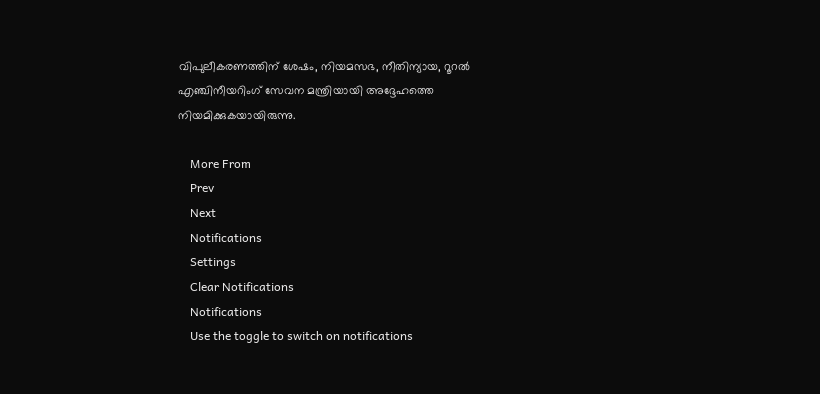വിപുലീകരണത്തിന് ശേഷം, നിയമസഭ, നീതിന്യായ, റൂറൽ എഞ്ചിനീയറിംഗ് സേവന മന്ത്രിയായി അദ്ദേഹത്തെ നിയമിക്കുകയായിരുന്നു.

    More From
    Prev
    Next
    Notifications
    Settings
    Clear Notifications
    Notifications
    Use the toggle to switch on notifications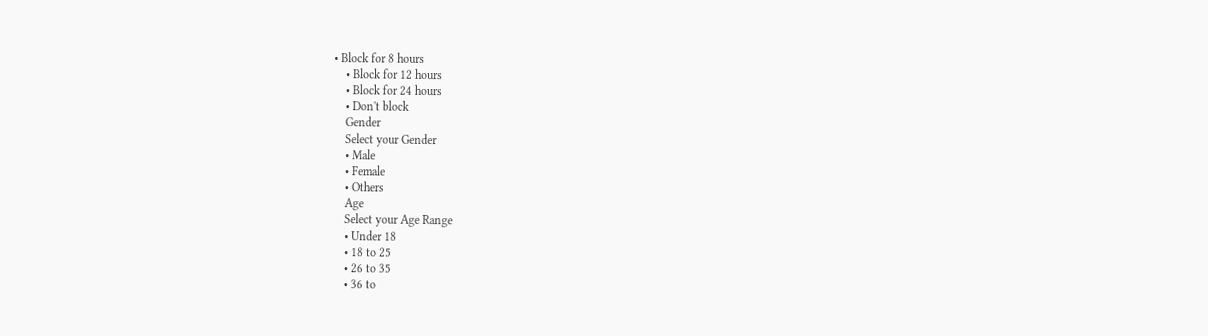• Block for 8 hours
    • Block for 12 hours
    • Block for 24 hours
    • Don't block
    Gender
    Select your Gender
    • Male
    • Female
    • Others
    Age
    Select your Age Range
    • Under 18
    • 18 to 25
    • 26 to 35
    • 36 to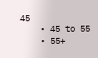45
    • 45 to 55
    • 55+